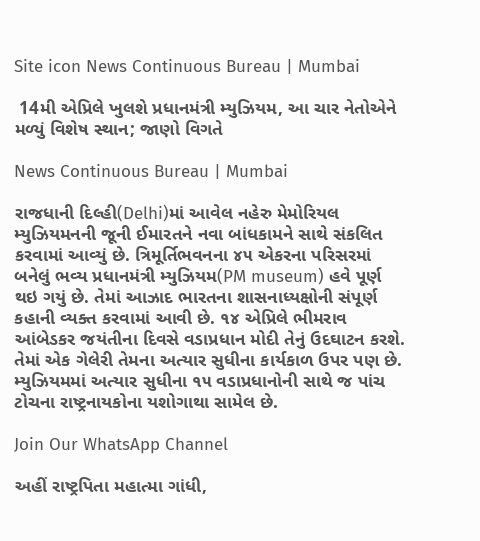Site icon News Continuous Bureau | Mumbai

 14મી એપ્રિલે ખુલશે પ્રધાનમંત્રી મ્યુઝિયમ, આ ચાર નેતોએને મળ્યું વિશેષ સ્થાન; જાણો વિગતે

News Continuous Bureau | Mumbai

રાજધાની દિલ્હી(Delhi)માં આવેલ નહેરુ મેમોરિયલ મ્યુઝિયમનની જૂની ઈમારતને નવા બાંધકામને સાથે સંકલિત કરવામાં આવ્યું છે. ત્રિમૂર્તિભવનના ૪૫ એકરના પરિસરમાં બનેલું ભવ્ય પ્રધાનમંત્રી મ્યુઝિયમ(PM museum) હવે પૂર્ણ થઇ ગયું છે. તેમાં આઝાદ ભારતના શાસનાધ્યક્ષોની સંપૂર્ણ કહાની વ્યક્ત કરવામાં આવી છે. ૧૪ એપ્રિલે ભીમરાવ આંબેડકર જયંતીના દિવસે વડાપ્રધાન મોદી તેનું ઉદઘાટન કરશે. તેમાં એક ગેલેરી તેમના અત્યાર સુધીના કાર્યકાળ ઉપર પણ છે. મ્યુઝિયમમાં અત્યાર સુધીના ૧૫ વડાપ્રધાનોની સાથે જ પાંચ ટોચના રાષ્ટ્રનાયકોના યશોગાથા સામેલ છે.

Join Our WhatsApp Channel

અહીં રાષ્ટ્રપિતા મહાત્મા ગાંધી,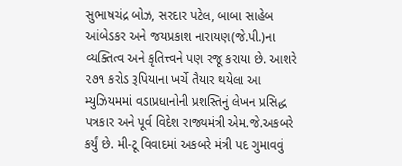સુભાષચંદ્ર બોઝ, સરદાર પટેલ, બાબા સાહેબ આંબેડકર અને જયપ્રકાશ નારાયણ(જે.પી.)ના વ્યક્તિત્વ અને કૃતિત્ત્વને પણ રજૂ કરાયા છે. આશરે ૨૭૧ કરોડ રૂપિયાના ખર્ચે તૈયાર થયેલા આ મ્યુઝિયમમાં વડાપ્રધાનોની પ્રશસ્તિનું લેખન પ્રસિદ્ધ પત્રકાર અને પૂર્વ વિદેશ રાજ્યમંત્રી એમ.જે.અકબરે કર્યું છે. મી-ટૂ વિવાદમાં અકબરે મંત્રી પદ ગુમાવવું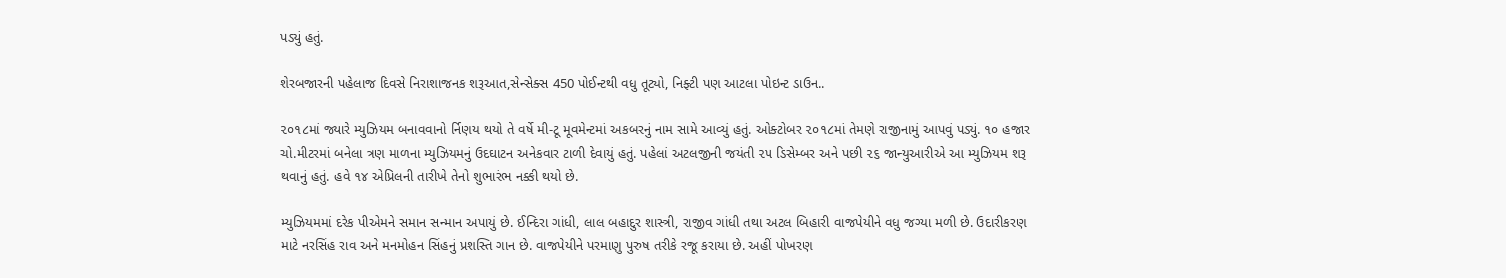પડ્યું હતું.

શેરબજારની પહેલાજ દિવસે નિરાશાજનક શરૂઆત,સેન્સેક્સ 450 પોઈન્ટથી વધુ તૂટ્યો, નિફ્ટી પણ આટલા પોઇન્ટ ડાઉન..

૨૦૧૮માં જ્યારે મ્યુઝિયમ બનાવવાનો ર્નિણય થયો તે વર્ષે મી-ટૂ મૂવમેન્ટમાં અકબરનું નામ સામે આવ્યું હતું. ઓક્ટોબર ૨૦૧૮માં તેમણે રાજીનામું આપવું પડ્યું. ૧૦ હજાર ચો.મીટરમાં બનેલા ત્રણ માળના મ્યુઝિયમનું ઉદઘાટન અનેકવાર ટાળી દેવાયું હતું. પહેલાં અટલજીની જયંતી ૨૫ ડિસેમ્બર અને પછી ૨૬ જાન્યુઆરીએ આ મ્યુઝિયમ શરૂ થવાનું હતું. હવે ૧૪ એપ્રિલની તારીખે તેનો શુભારંભ નક્કી થયો છે.

મ્યુઝિયમમાં દરેક પીએમને સમાન સન્માન અપાયું છે. ઈન્દિરા ગાંધી, લાલ બહાદુર શાસ્ત્રી, રાજીવ ગાંધી તથા અટલ બિહારી વાજપેયીને વધુ જગ્યા મળી છે. ઉદારીકરણ માટે નરસિંહ રાવ અને મનમોહન સિંહનું પ્રશસ્તિ ગાન છે. વાજપેયીને પરમાણુ પુરુષ તરીકે રજૂ કરાયા છે. અહીં પોખરણ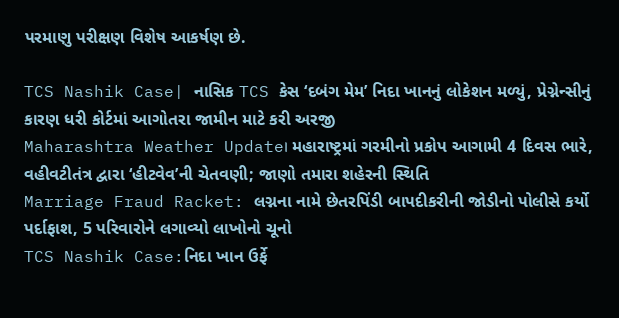પરમાણુ પરીક્ષણ વિશેષ આકર્ષણ છે.

TCS Nashik Case| નાસિક TCS કેસ ‘દબંગ મેમ’ નિદા ખાનનું લોકેશન મળ્યું, પ્રેગ્નેન્સીનું કારણ ધરી કોર્ટમાં આગોતરા જામીન માટે કરી અરજી
Maharashtra Weather Update। મહારાષ્ટ્રમાં ગરમીનો પ્રકોપ આગામી 4 દિવસ ભારે, વહીવટીતંત્ર દ્વારા ‘હીટવેવ’ની ચેતવણી; જાણો તમારા શહેરની સ્થિતિ
Marriage Fraud Racket: લગ્નના નામે છેતરપિંડી બાપદીકરીની જોડીનો પોલીસે કર્યો પર્દાફાશ, 5 પરિવારોને લગાવ્યો લાખોનો ચૂનો
TCS Nashik Case:નિદા ખાન ઉર્ફે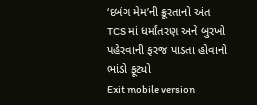‘દબંગ મેમ’ની ક્રૂરતાનો અંત TCS માં ધર્માંતરણ અને બુરખો પહેરવાની ફરજ પાડતા હોવાનો ભાંડો ફૂટ્યો
Exit mobile version